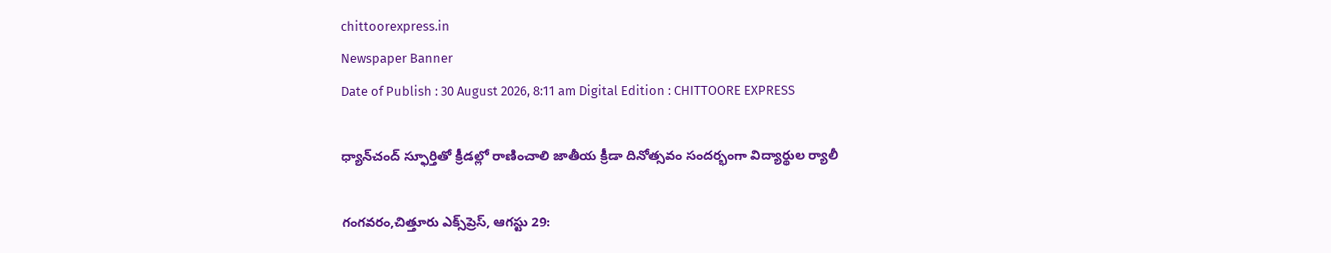chittoorexpress.in
Newspaper Banner
Date of Publish : 30 August 2026, 8:11 am Digital Edition : CHITTOORE EXPRESS

ధ్యాన్‌చంద్‌ స్ఫూర్తితో క్రీడల్లో రాణించాలి జాతీయ క్రీడా దినోత్సవం సందర్భంగా విద్యార్థుల ర్యాలీ

గంగవరం,చిత్తూరు ఎక్స్‌ప్రెస్, ఆగస్టు 29: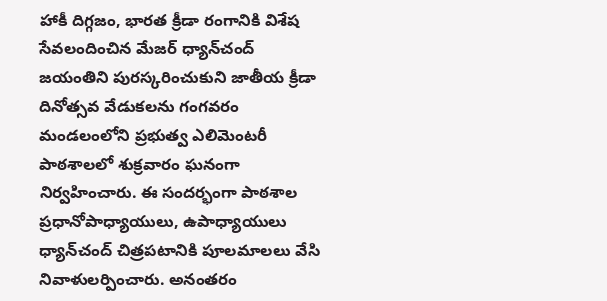హాకీ దిగ్గజం, భారత క్రీడా రంగానికి విశేష సేవలందించిన మేజర్‌ ధ్యాన్‌చంద్‌ జయంతిని పురస్కరించుకుని జాతీయ క్రీడా దినోత్సవ వేడుకలను గంగవరం మండలంలోని ప్రభుత్వ ఎలిమెంటరీ పాఠశాలలో శుక్రవారం ఘనంగా నిర్వహించారు. ఈ సందర్భంగా పాఠశాల ప్రధానోపాధ్యాయులు, ఉపాధ్యాయులు ధ్యాన్‌చంద్‌ చిత్రపటానికి పూలమాలలు వేసి నివాళులర్పించారు. అనంతరం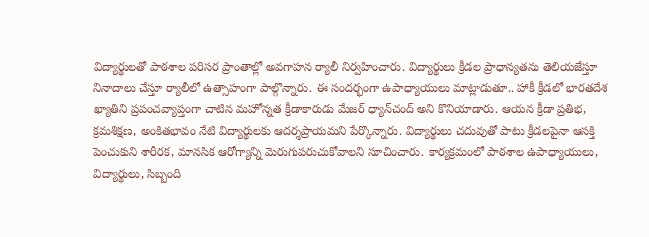విద్యార్థులతో పాఠశాల పరిసర ప్రాంతాల్లో అవగాహన ర్యాలీ నిర్వహించారు. విద్యార్థులు క్రీడల ప్రాధాన్యతను తెలియజేస్తూ నినాదాలు చేస్తూ ర్యాలీలో ఉత్సాహంగా పాల్గొన్నారు. ఈ సందర్భంగా ఉపాధ్యాయులు మాట్లాడుతూ.. హాకీ క్రీడలో భారతదేశ ఖ్యాతిని ప్రపంచవ్యాప్తంగా చాటిన మహోన్నత క్రీడాకారుడు మేజర్‌ ధ్యాన్‌చంద్‌ అని కొనియాడారు. ఆయన క్రీడా ప్రతిభ, క్రమశిక్షణ, అంకితభావం నేటి విద్యార్థులకు ఆదర్శప్రాయమని పేర్కొన్నారు. విద్యార్థులు చదువుతో పాటు క్రీడలపైనా ఆసక్తి పెంచుకుని శారీరక, మానసిక ఆరోగ్యాన్ని మెరుగుపరుచుకోవాలని సూచించారు. కార్యక్రమంలో పాఠశాల ఉపాధ్యాయులు, విద్యార్థులు, సిబ్బంది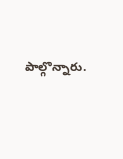పాల్గొన్నారు.